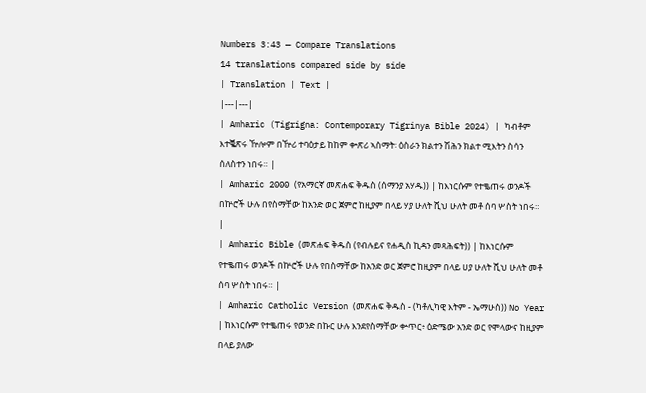Numbers 3:43 — Compare Translations
14 translations compared side by side
| Translation | Text |
|---|---|
| Amharic (Tigrigna: Contemporary Tigrinya Bible 2024) | ካብቶም እተቘጽሩ ዅሎም በዅሪ ተባዕታይ ከከም ቍጽሪ ኣስማት፡ ዕስራን ክልተን ሽሕን ክልተ ሚእትን ስሳን ሰለስተን ነበሩ። |
| Amharic 2000 (የአማርኛ መጽሐፍ ቅዱስ (ሰማንያ አሃዱ)) | ከእነርሱም የተቈጠሩ ወንዶች በኵሮች ሁሉ በየስማቸው ከአንድ ወር ጀምሮ ከዚያም በላይ ሃያ ሁለት ሺህ ሁለት መቶ ሰባ ሦስት ነበሩ። |
| Amharic Bible (መጽሐፍ ቅዱስ (የብሉይና የሐዲስ ኪዳን መጻሕፍት)) | ከእነርሱም የተቈጠሩ ወንዶች በኵሮች ሁሉ የበስማቸው ከአንድ ወር ጀምሮ ከዚያም በላይ ሀያ ሁለት ሺህ ሁለት መቶ ሰባ ሦስት ነበሩ። |
| Amharic Catholic Version (መጽሐፍ ቅዱስ - (ካቶሊካዊ እትም - ኤማሁስ)) No Year | ከእነርሱም የተቈጠሩ የወንድ በኩር ሁሉ እንደየስማቸው ቍጥር፥ ዕድሜው አንድ ወር የሞላውና ከዚያም በላይ ያለው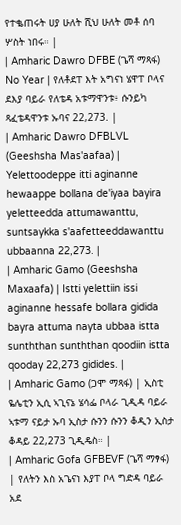የተቈጠሩት ሀያ ሁለት ሺህ ሁለት መቶ ሰባ ሦስት ነበሩ። |
| Amharic Dawro DFBE (ጌሻ ማጻፋ) No Year | የለቶደፐ እት አግናነ ሄዋፐ ቦላና ደእያ ባይራ የለቴዳ አቱማዋንቱ፥ ሱንይካ ጻፈቴዳዋንቱ ኡባና 22,273. |
| Amharic Dawro DFBLVL (Geeshsha Mas'aafaa) | Yelettoodeppe itti aginanne hewaappe bollana de'iyaa bayira yeletteedda attumawanttu, suntsaykka s'aafetteeddawanttu ubbaanna 22,273. |
| Amharic Gamo (Geeshsha Maxaafa) | Istti yelettiin issi aginanne hessafe bollara gidida bayra attuma nayta ubbaa istta sunththan sunththan qoodiin istta qooday 22,273 gidides. |
| Amharic Gamo (ጋሞ ማጻፋ) | ኢስቲ ዬሌቲን ኢሲ ኣጊናኔ ሄሳፌ ቦላራ ጊዲዳ ባይራ ኣቱማ ናይታ ኡባ ኢስታ ሱንን ሱንን ቆዲን ኢስታ ቆዳይ 22,273 ጊዲዴስ። |
| Amharic Gofa GFBEVF (ጌሻ ማፃፋ) | የለትን እስ አጌናነ እያፐ ቦላ ግድዳ ባይራ አደ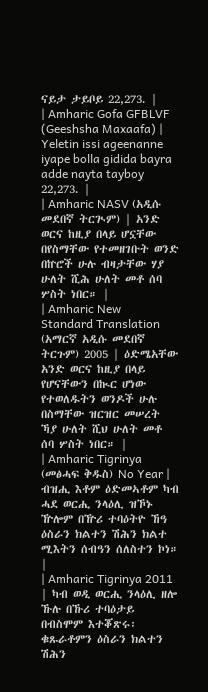ናይታ ታይቦይ 22,273. |
| Amharic Gofa GFBLVF (Geeshsha Maxaafa) | Yeletin issi ageenanne iyape bolla gidida bayra adde nayta tayboy 22,273. |
| Amharic NASV (አዲሱ መደበኛ ትርጒም) | አንድ ወርና ከዚያ በላይ ሆኗቸው በየስማቸው የተመዘገቡት ወንድ በኵሮች ሁሉ ብዛታቸው ሃያ ሁለት ሺሕ ሁለት መቶ ሰባ ሦስት ነበር። |
| Amharic New Standard Translation (አማርኛ አዲሱ መደበኛ ትርጉም) 2005 | ዕድሜአቸው አንድ ወርና ከዚያ በላይ የሆናቸውን በኲር ሆነው የተወለዱትን ወንዶች ሁሉ በስማቸው ዝርዝር መሠረት ኻያ ሁለት ሺህ ሁለት መቶ ሰባ ሦስት ነበር። |
| Amharic Tigrinya (መፅሓፍ ቅዱስ) No Year | ብዝሒ እቶም ዕድመኣቶም ካብ ሓደ ወርሒ ንላዕሊ ዝኾኑ ዅሎም በዅሪ ተባዕትዮ ኸዓ ዕስራን ክልተን ሽሕን ክልተ ሚእትን ሰብዓን ሰለስተን ኮነ። |
| Amharic Tigrinya 2011 | ካብ ወዲ ወርሒ ንላዕሊ ዘሎ ኹሉ በኹሪ ተባዕታይ በብስሞም እተቖጽሩ፡ ቁጹራቶምን ዕስራን ክልተን ሽሕን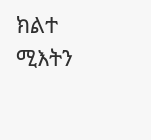ክልተ ሚእትን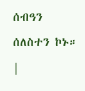ሰብዓን ሰለስተን ኮኑ። |